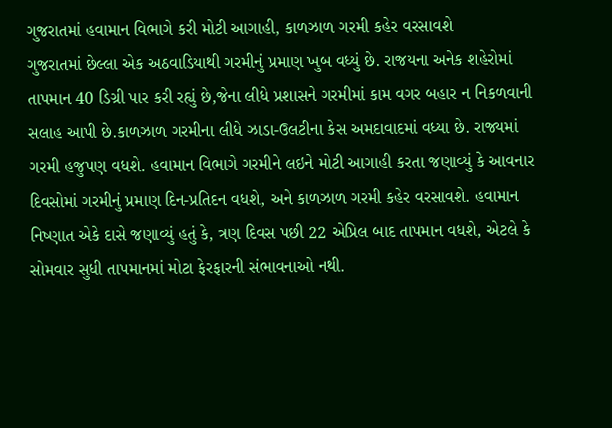ગુજરાતમાં હવામાન વિભાગે કરી મોટી આગાહી, કાળઝાળ ગરમી કહેર વરસાવશે
ગુજરાતમાં છેલ્લા એક અઠવાડિયાથી ગરમીનું પ્રમાણ ખુબ વધ્યું છે. રાજયના અનેક શહેરોમાં તાપમાન 40 ડિગ્રી પાર કરી રહ્યું છે,જેના લીધે પ્રશાસને ગરમીમાં કામ વગર બહાર ન નિકળવાની સલાહ આપી છે.કાળઝાળ ગરમીના લીધે ઝાડા-ઉલટીના કેસ અમદાવાદમાં વધ્યા છે. રાજ્યમાં ગરમી હજુપણ વધશે. હવામાન વિભાગે ગરમીને લઇને મોટી આગાહી કરતા જણાવ્યું કે આવનાર દિવસોમાં ગરમીનું પ્રમાણ દિન-પ્રતિદન વધશે, અને કાળઝાળ ગરમી કહેર વરસાવશે. હવામાન નિષ્ણાત એકે દાસે જણાવ્યું હતું કે, ત્રણ દિવસ પછી 22 એપ્રિલ બાદ તાપમાન વધશે, એટલે કે સોમવાર સુધી તાપમાનમાં મોટા ફેરફારની સંભાવનાઓ નથી.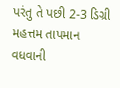પરંતુ તે પછી 2-3 ડિગ્રી મહત્તમ તાપમાન વધવાની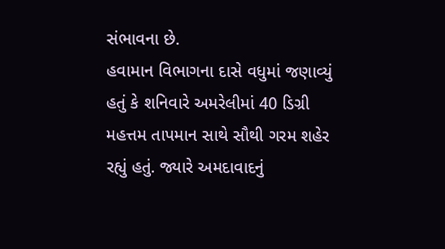સંભાવના છે.
હવામાન વિભાગના દાસે વધુમાં જણાવ્યું હતું કે શનિવારે અમરેલીમાં 40 ડિગ્રી મહત્તમ તાપમાન સાથે સૌથી ગરમ શહેર રહ્યું હતું. જ્યારે અમદાવાદનું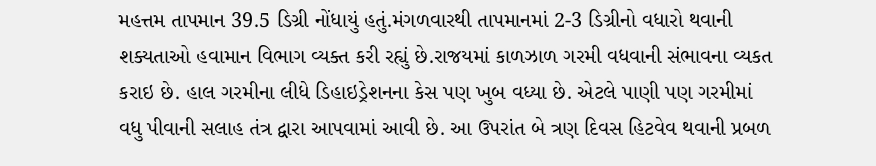મહત્તમ તાપમાન 39.5 ડિગ્રી નોંધાયું હતું.મંગળવારથી તાપમાનમાં 2-3 ડિગ્રીનો વધારો થવાની શક્યતાઓ હવામાન વિભાગ વ્યક્ત કરી રહ્યું છે.રાજયમાં કાળઝાળ ગરમી વધવાની સંભાવના વ્યકત કરાઇ છે. હાલ ગરમીના લીધે ડિહાઇડ્રેશનના કેસ પણ ખુબ વધ્યા છે. એટલે પાણી પણ ગરમીમાં વધુ પીવાની સલાહ તંત્ર દ્વારા આપવામાં આવી છે. આ ઉપરાંત બે ત્રણ દિવસ હિટવેવ થવાની પ્રબળ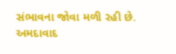સંભાવના જોવા મળી રહી છે. અમદાવાદ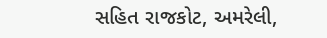સહિત રાજકોટ, અમરેલી,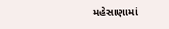મહેસાણામાં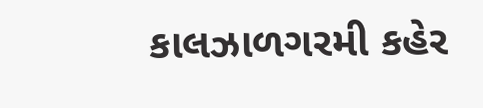કાલઝાળગરમી કહેર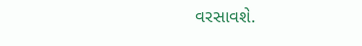વરસાવશે.